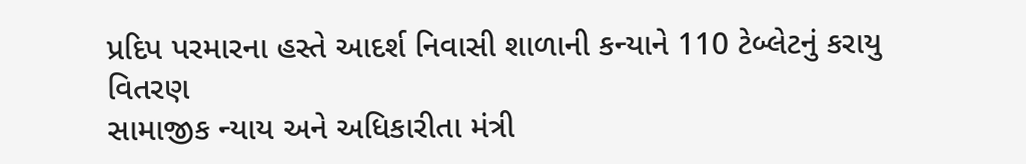પ્રદિપ પરમારના હસ્તે આદર્શ નિવાસી શાળાની કન્યાને 110 ટેબ્લેટનું કરાયુ વિતરણ
સામાજીક ન્યાય અને અધિકારીતા મંત્રી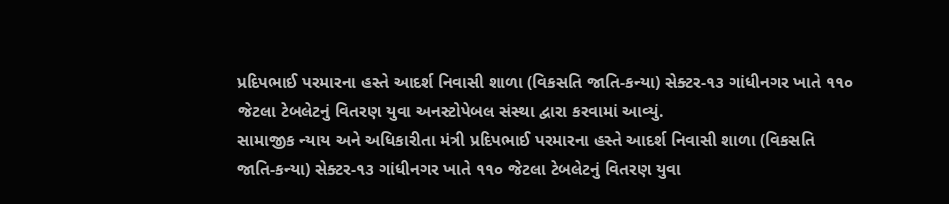પ્રદિપભાઈ પરમારના હસ્તે આદર્શ નિવાસી શાળા (વિકસતિ જાતિ-કન્યા) સેક્ટર-૧૩ ગાંધીનગર ખાતે ૧૧૦ જેટલા ટેબલેટનું વિતરણ યુવા અનસ્ટોપેબલ સંસ્થા દ્વારા કરવામાં આવ્યું.
સામાજીક ન્યાય અને અધિકારીતા મંત્રી પ્રદિપભાઈ પરમારના હસ્તે આદર્શ નિવાસી શાળા (વિકસતિ જાતિ-કન્યા) સેક્ટર-૧૩ ગાંધીનગર ખાતે ૧૧૦ જેટલા ટેબલેટનું વિતરણ યુવા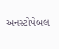અનસ્ટોપેબલ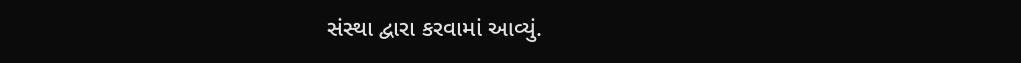સંસ્થા દ્વારા કરવામાં આવ્યું.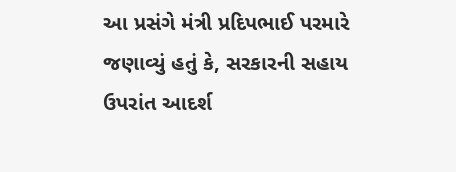આ પ્રસંગે મંત્રી પ્રદિપભાઈ પરમારે જણાવ્યું હતું કે, સરકારની સહાય ઉપરાંત આદર્શ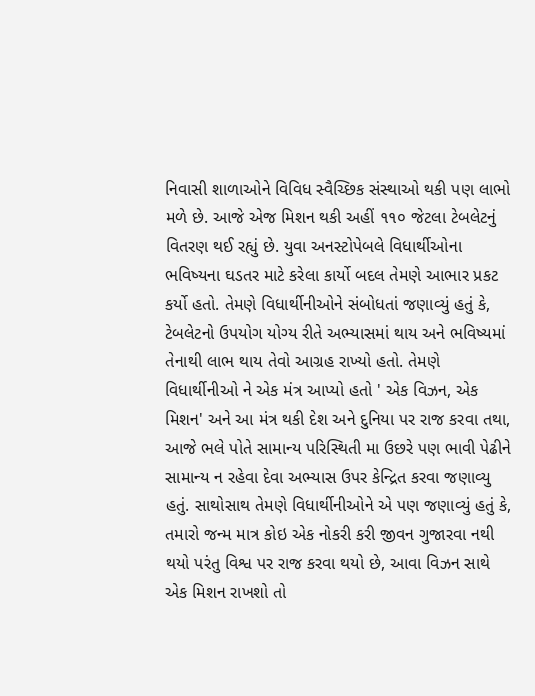નિવાસી શાળાઓને વિવિધ સ્વૈચ્છિક સંસ્થાઓ થકી પણ લાભો મળે છે. આજે એજ મિશન થકી અહીં ૧૧૦ જેટલા ટેબલેટનું વિતરણ થઈ રહ્યું છે. યુવા અનસ્ટોપેબલે વિધાર્થીઓના ભવિષ્યના ઘડતર માટે કરેલા કાર્યો બદલ તેમણે આભાર પ્રકટ કર્યો હતો. તેમણે વિધાર્થીનીઓને સંબોધતાં જણાવ્યું હતું કે, ટેબલેટનો ઉપયોગ યોગ્ય રીતે અભ્યાસમાં થાય અને ભવિષ્યમાં તેનાથી લાભ થાય તેવો આગ્રહ રાખ્યો હતો. તેમણે વિધાર્થીનીઓ ને એક મંત્ર આપ્યો હતો ' એક વિઝન, એક મિશન' અને આ મંત્ર થકી દેશ અને દુનિયા પર રાજ કરવા તથા, આજે ભલે પોતે સામાન્ય પરિસ્થિતી મા ઉછરે પણ ભાવી પેઢીને સામાન્ય ન રહેવા દેવા અભ્યાસ ઉપર કેન્દ્રિત કરવા જણાવ્યુ હતું. સાથોસાથ તેમણે વિધાર્થીનીઓને એ પણ જણાવ્યું હતું કે, તમારો જન્મ માત્ર કોઇ એક નોકરી કરી જીવન ગુજારવા નથી થયો પરંતુ વિશ્વ પર રાજ કરવા થયો છે, આવા વિઝન સાથે એક મિશન રાખશો તો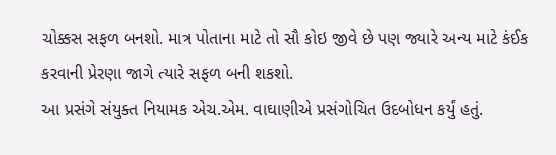ચોક્કસ સફળ બનશો. માત્ર પોતાના માટે તો સૌ કોઇ જીવે છે પણ જ્યારે અન્ય માટે કંઈક કરવાની પ્રેરણા જાગે ત્યારે સફળ બની શકશો.
આ પ્રસંગે સંયુક્ત નિયામક એચ.એમ. વાઘાણીએ પ્રસંગોચિત ઉદબોધન કર્યું હતું.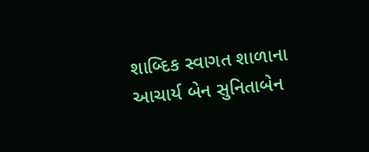શાબ્દિક સ્વાગત શાળાના આચાર્ય બેન સુનિતાબેન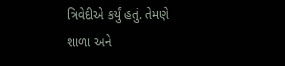ત્રિવેદીએ કર્યું હતું. તેમણે શાળા અને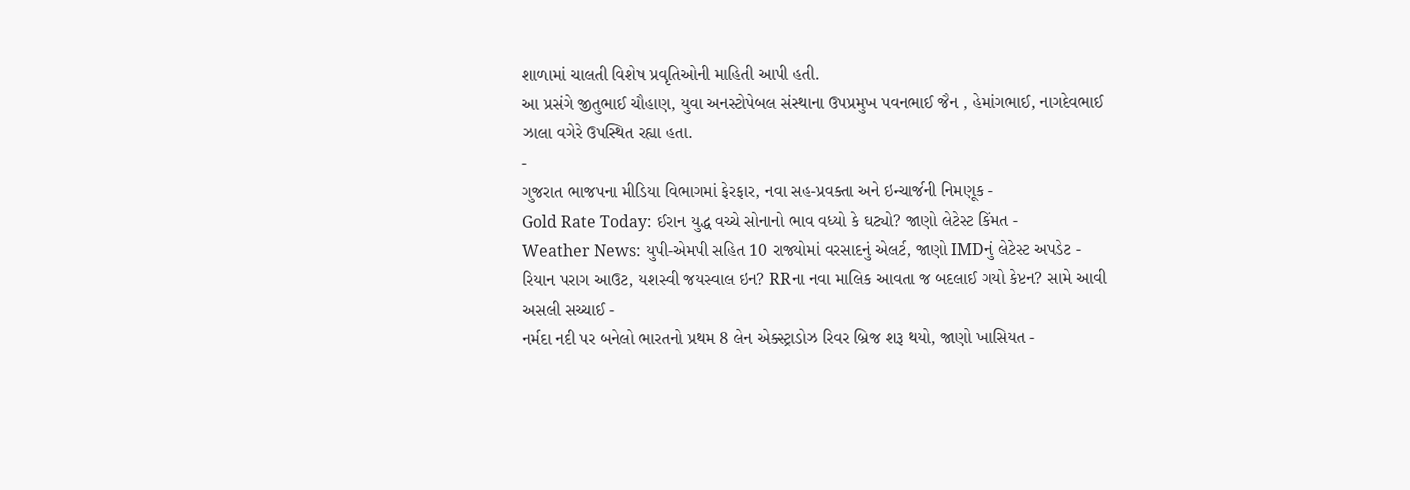શાળામાં ચાલતી વિશેષ પ્રવૃતિઓની માહિતી આપી હતી.
આ પ્રસંગે જીતુભાઈ ચૌહાણ, યુવા અનસ્ટોપેબલ સંસ્થાના ઉપપ્રમુખ પવનભાઈ જૈન , હેમાંગભાઈ, નાગદેવભાઈ ઝાલા વગેરે ઉપસ્થિત રહ્યા હતા.
-
ગુજરાત ભાજપના મીડિયા વિભાગમાં ફેરફાર, નવા સહ-પ્રવક્તા અને ઇન્ચાર્જની નિમણૂક -
Gold Rate Today: ઈરાન યુદ્ધ વચ્ચે સોનાનો ભાવ વધ્યો કે ઘટ્યો? જાણો લેટેસ્ટ કિંમત -
Weather News: યુપી-એમપી સહિત 10 રાજ્યોમાં વરસાદનું એલર્ટ, જાણો IMDનું લેટેસ્ટ અપડેટ -
રિયાન પરાગ આઉટ, યશસ્વી જયસ્વાલ ઇન? RRના નવા માલિક આવતા જ બદલાઈ ગયો કેપ્ટન? સામે આવી અસલી સચ્ચાઈ -
નર્મદા નદી પર બનેલો ભારતનો પ્રથમ 8 લેન એક્સ્ટ્રાડોઝ રિવર બ્રિજ શરૂ થયો, જાણો ખાસિયત -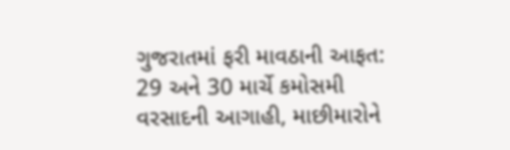ગુજરાતમાં ફરી માવઠાની આફત: 29 અને 30 માર્ચે કમોસમી વરસાદની આગાહી, માછીમારોને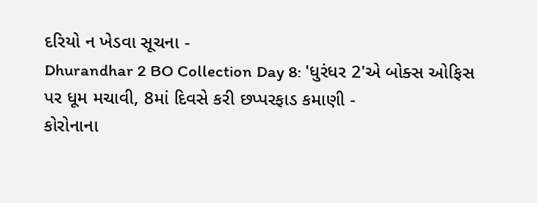દરિયો ન ખેડવા સૂચના -
Dhurandhar 2 BO Collection Day 8: 'ધુરંધર 2'એ બોક્સ ઓફિસ પર ધૂમ મચાવી, 8માં દિવસે કરી છપ્પરફાડ કમાણી -
કોરોનાના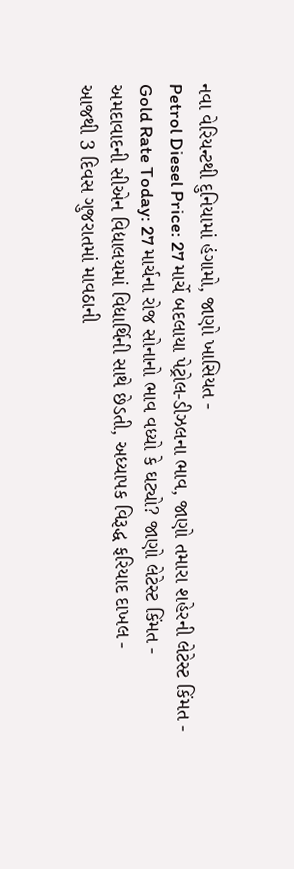નવા વેરિયન્ટથી દુનિયામાં હંગામો, જાણો ખાસિયત -
Petrol Diesel Price: 27 માર્ચે બદલાયા પેટ્રોલ-ડીઝલના ભાવ, જાણો તમારા શહેરની લેટેસ્ટ કિંમત -
Gold Rate Today: 27 માર્ચના રોજ સોનાનો ભાવ વધ્યો કે ઘટ્યો? જાણો લેટેસ્ટ કિંમત -
અમદાવાદની સીએન વિદ્યાલયમાં વિદ્યાર્થિની સાથે છેડતી, અધ્યાપક વિરૂદ્ધ ફરિયાદ દાખલ -
આજથી 3 દિવસ ગુજરાતમાં માવઠાની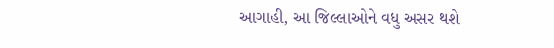આગાહી, આ જિલ્લાઓને વધુ અસર થશે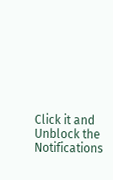Click it and Unblock the Notifications